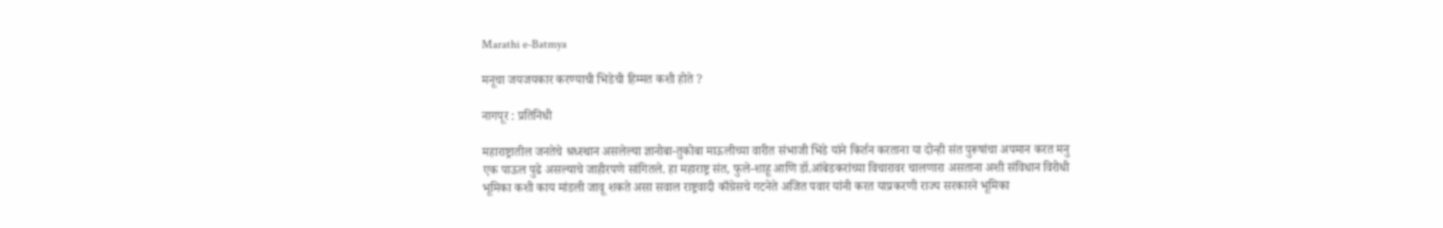Marathi e-Batmya

मनूचा जयजयकार करण्याची भिडेची हिम्मत कशी होते ?

नागपूर : प्रतिनिधी

महाराष्ट्रातील जनतेचे श्रध्स्थान असलेल्या ज्ञानोबा-तुकोबा माऊलीच्या वारीत संभाजी भिडे यांने किर्तन करताना या दोन्ही संत पुरूषांचा अपमान करत मनु एक पाऊल पुढे असल्याचे जाहीरपणे सांगितले. हा महाराष्ट्र संत, फुले-शाहू आणि डॉ.आंबेडकरांच्या विचारावर चालणारा असताना अशी संविधान विरोधी भूमिका कशी काय मांडली जावू शकते असा सवाल राष्ट्रवादी काँग्रेसचे गटनेते अजित पवार यांनी करत याप्रकरणी राज्य सरकारने भूमिका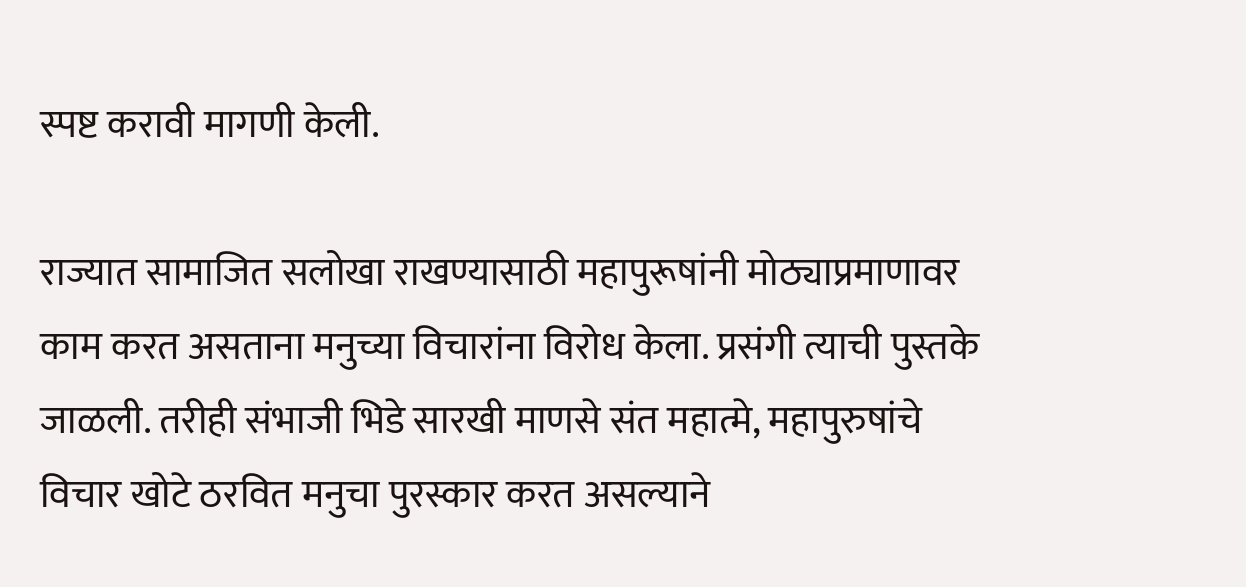स्पष्ट करावी मागणी केली.

राज्यात सामाजित सलोखा राखण्यासाठी महापुरूषांनी मोठ्याप्रमाणावर काम करत असताना मनुच्या विचारांना विरोध केला. प्रसंगी त्याची पुस्तके जाळली. तरीही संभाजी भिडे सारखी माणसे संत महात्मे, महापुरुषांचे विचार खोटे ठरवित मनुचा पुरस्कार करत असल्याने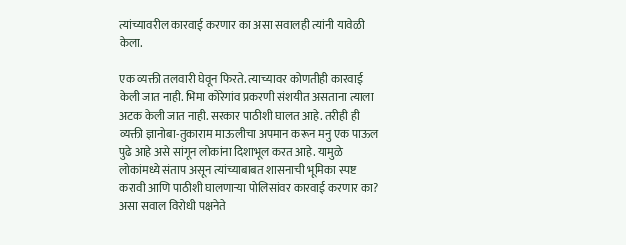त्यांच्यावरील कारवाई करणार का असा सवालही त्यांनी यावेळी केला.

एक व्यक्ती तलवारी घेवून फिरते. त्याच्यावर कोणतीही कारवाई केली जात नाही. भिमा कोरेगांव प्रकरणी संशयीत असताना त्याला अटक केली जात नाही. सरकार पाठीशी घालत आहे. तरीही ही व्यक्ती ज्ञानोबा-तुकाराम माऊलीचा अपमान करून मनु एक पाऊल पुढे आहे असे सांगून लोकांना दिशाभूल करत आहे. यामुळे लोकांमध्ये संताप असून त्यांच्याबाबत शासनाची भूमिका स्पष्ट करावी आणि पाठीशी घालणाऱ्या पोलिसांवर कारवाई करणार का? असा सवाल विरोधी पक्षनेते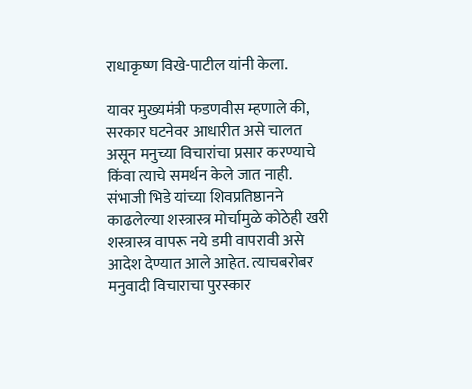राधाकृष्ण विखे-पाटील यांनी केला.

यावर मुख्यमंत्री फडणवीस म्हणाले की, सरकार घटनेवर आधारीत असे चालत असून मनुच्या विचारांचा प्रसार करण्याचे किंवा त्याचे समर्थन केले जात नाही. संभाजी भिडे यांच्या शिवप्रतिष्ठानने काढलेल्या शस्त्रास्त्र मोर्चामुळे कोठेही खरी शस्त्रास्त्र वापरू नये डमी वापरावी असे आदेश देण्यात आले आहेत. त्याचबरोबर मनुवादी विचाराचा पुरस्कार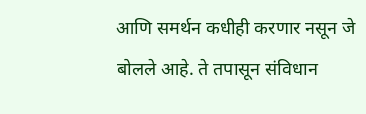आणि समर्थन कधीही करणार नसून जे बोलले आहे. ते तपासून संविधान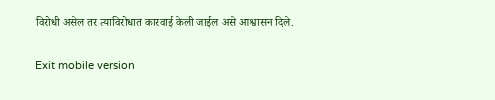विरोधी असेल तर त्याविरोधात कारवाई केली जाईल असे आश्वासन दिले.

Exit mobile version